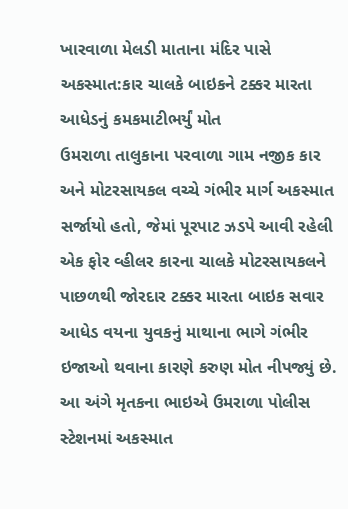ખારવાળા મેલડી માતાના મંદિર પાસે અકસ્માત:કાર ચાલકે બાઇકને ટક્કર મારતા આધેડનું કમકમાટીભર્યું મોત
ઉમરાળા તાલુકાના પરવાળા ગામ નજીક કાર અને મોટરસાયકલ વચ્ચે ગંભીર માર્ગ અકસ્માત સર્જાયો હતો, જેમાં પૂરપાટ ઝડપે આવી રહેલી એક ફોર વ્હીલર કારના ચાલકે મોટરસાયકલને પાછળથી જોરદાર ટક્કર મારતા બાઇક સવાર આધેડ વયના યુવકનું માથાના ભાગે ગંભીર ઇજાઓ થવાના કારણે કરુણ મોત નીપજ્યું છે. આ અંગે મૃતકના ભાઇએ ઉમરાળા પોલીસ સ્ટેશનમાં અકસ્માત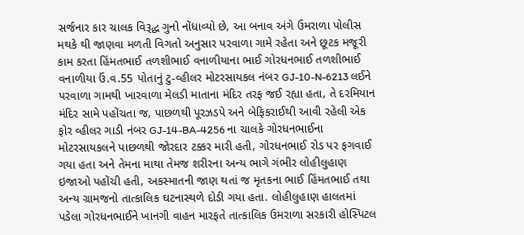સર્જનાર કાર ચાલક વિરૂદ્ધ ગુનો નોંધાવ્યો છે, આ બનાવ અંગે ઉમરાળા પોલીસ મથકે થી જાણવા મળતી વિગતો અનુસાર પરવાળા ગામે રહેતા અને છૂટક મજૂરી કામ કરતા હિંમતભાઈ તળશીભાઈ વનાળીયાના ભાઈ ગોરધનભાઈ તળશીભાઈ વનાળીયા ઉં.વ.55 પોતાનું ટુ-વ્હીલર મોટરસાયકલ નંબર GJ-10-N-6213 લઈને પરવાળા ગામથી ખારવાળા મેલડી માતાના મંદિર તરફ જઈ રહ્યા હતા, તે દરમિયાન મંદિર સામે પહોંચતા જ, પાછળથી પૂરઝડપે અને બેફિકરાઈથી આવી રહેલી એક ફોર વ્હીલર ગાડી નંબર GJ-14-BA-4256 ના ચાલકે ગોરધનભાઈના મોટરસાયકલને પાછળથી જોરદાર ટક્કર મારી હતી, ગોરધનભાઈ રોડ પર ફગવાઈ ગયા હતા અને તેમના માથા તેમજ શરીરના અન્ય ભાગે ગંભીર લોહીલુહાણ ઇજાઓ પહોંચી હતી, અકસ્માતની જાણ થતાં જ મૃતકના ભાઈ હિંમતભાઈ તથા અન્ય ગ્રામજનો તાત્કાલિક ઘટનાસ્થળે દોડી ગયા હતા. લોહીલુહાણ હાલતમાં પડેલા ગોરધનભાઈને ખાનગી વાહન મારફતે તાત્કાલિક ઉમરાળા સરકારી હોસ્પિટલ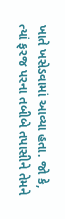ખાતે ખસેડવામાં આવ્યા હતા. જો કે, ત્યાં ફરજ પરના તબીબે તપાસીને તેમને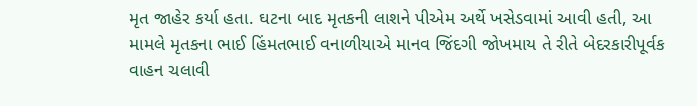મૃત જાહેર કર્યા હતા. ઘટના બાદ મૃતકની લાશને પીએમ અર્થે ખસેડવામાં આવી હતી, આ મામલે મૃતકના ભાઈ હિંમતભાઈ વનાળીયાએ માનવ જિંદગી જોખમાય તે રીતે બેદરકારીપૂર્વક વાહન ચલાવી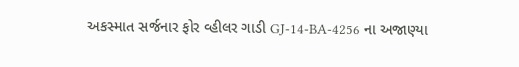અકસ્માત સર્જનાર ફોર વ્હીલર ગાડી GJ-14-BA-4256 ના અજાણ્યા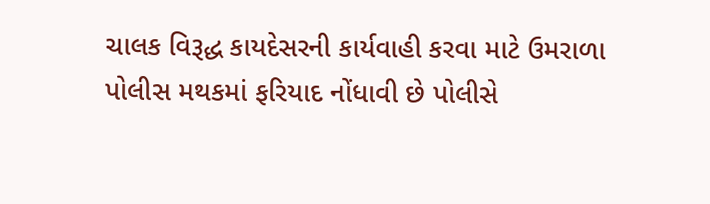ચાલક વિરૂદ્ધ કાયદેસરની કાર્યવાહી કરવા માટે ઉમરાળા પોલીસ મથકમાં ફરિયાદ નોંધાવી છે પોલીસે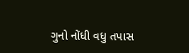ગુનો નોંધી વધુ તપાસ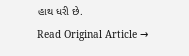હાથ ધરી છે.
Read Original Article →